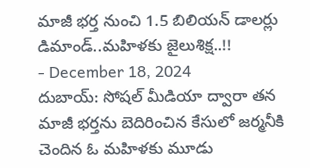మాజీ భర్త నుంచి 1.5 బిలియన్ డాలర్లు డిమాండ్..మహిళకు జైలుశిక్ష..!!
- December 18, 2024
దుబాయ్: సోషల్ మీడియా ద్వారా తన మాజీ భర్తను బెదిరించిన కేసులో జర్మనీకి చెందిన ఓ మహిళకు మూడు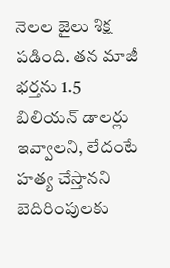నెలల జైలు శిక్ష పడింది. తన మాజీ భర్తను 1.5 బిలియన్ డాలర్లు ఇవ్వాలని, లేదంటే హత్య చేస్తానని బెదిరింపులకు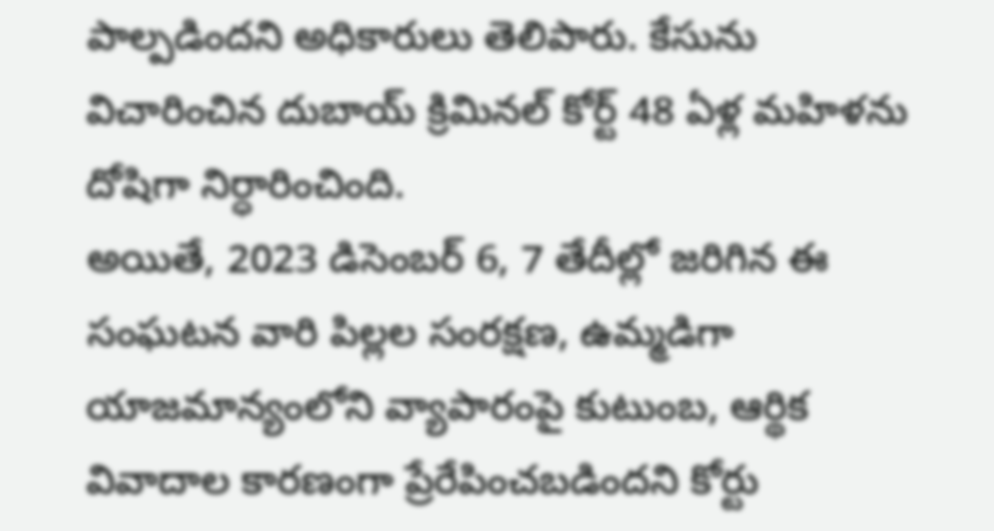పాల్పడిందని అధికారులు తెలిపారు. కేసును విచారించిన దుబాయ్ క్రిమినల్ కోర్ట్ 48 ఏళ్ల మహిళను దోషిగా నిర్ధారించింది.
అయితే, 2023 డిసెంబర్ 6, 7 తేదీల్లో జరిగిన ఈ సంఘటన వారి పిల్లల సంరక్షణ, ఉమ్మడిగా యాజమాన్యంలోని వ్యాపారంపై కుటుంబ, ఆర్థిక వివాదాల కారణంగా ప్రేరేపించబడిందని కోర్టు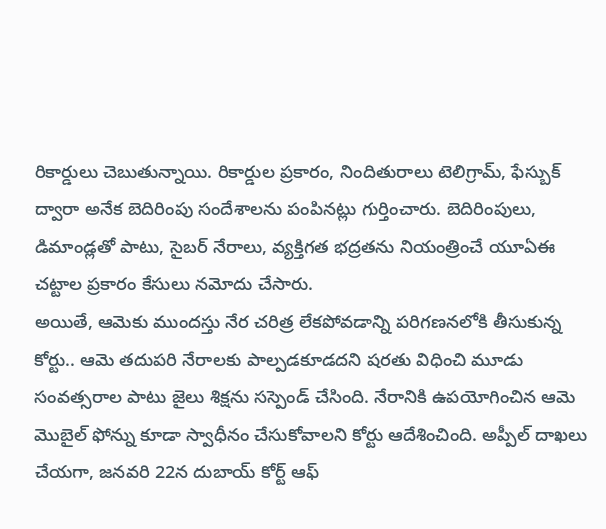రికార్డులు చెబుతున్నాయి. రికార్డుల ప్రకారం, నిందితురాలు టెలిగ్రామ్, ఫేస్బుక్ ద్వారా అనేక బెదిరింపు సందేశాలను పంపినట్లు గుర్తించారు. బెదిరింపులు, డిమాండ్లతో పాటు, సైబర్ నేరాలు, వ్యక్తిగత భద్రతను నియంత్రించే యూఏఈ చట్టాల ప్రకారం కేసులు నమోదు చేసారు.
అయితే, ఆమెకు ముందస్తు నేర చరిత్ర లేకపోవడాన్ని పరిగణనలోకి తీసుకున్న కోర్టు.. ఆమె తదుపరి నేరాలకు పాల్పడకూడదని షరతు విధించి మూడు సంవత్సరాల పాటు జైలు శిక్షను సస్పెండ్ చేసింది. నేరానికి ఉపయోగించిన ఆమె మొబైల్ ఫోన్ను కూడా స్వాధీనం చేసుకోవాలని కోర్టు ఆదేశించింది. అప్పీల్ దాఖలు చేయగా, జనవరి 22న దుబాయ్ కోర్ట్ ఆఫ్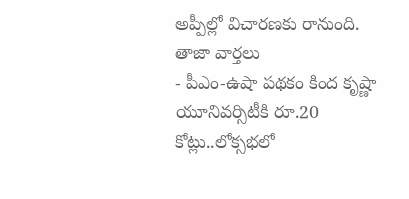అప్పీల్లో విచారణకు రానుంది.
తాజా వార్తలు
- పీఎం-ఉషా పథకం కింద కృష్ణా యూనివర్సిటీకి రూ.20 కోట్లు..లోక్సభలో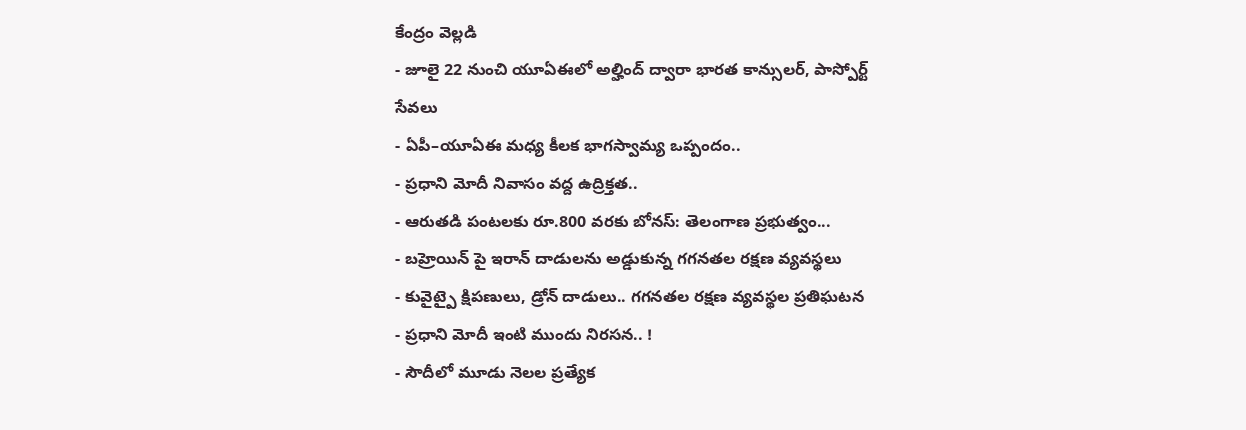కేంద్రం వెల్లడి
- జూలై 22 నుంచి యూఏఈలో అల్హింద్ ద్వారా భారత కాన్సులర్, పాస్పోర్ట్ సేవలు
- ఏపీ–యూఏఈ మధ్య కీలక భాగస్వామ్య ఒప్పందం..
- ప్రధాని మోదీ నివాసం వద్ద ఉద్రిక్తత..
- ఆరుతడి పంటలకు రూ.800 వరకు బోనస్: తెలంగాణ ప్రభుత్వం...
- బహ్రెయిన్ పై ఇరాన్ దాడులను అడ్డుకున్న గగనతల రక్షణ వ్యవస్థలు
- కువైట్పై క్షిపణులు, డ్రోన్ దాడులు.. గగనతల రక్షణ వ్యవస్థల ప్రతిఘటన
- ప్రధాని మోదీ ఇంటి ముందు నిరసన.. !
- సౌదీలో మూడు నెలల ప్రత్యేక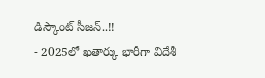డిస్కౌంట్ సీజన్..!!
- 2025లో ఖతార్కు భారీగా విదేశీ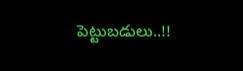పెట్టుబడులు..!!